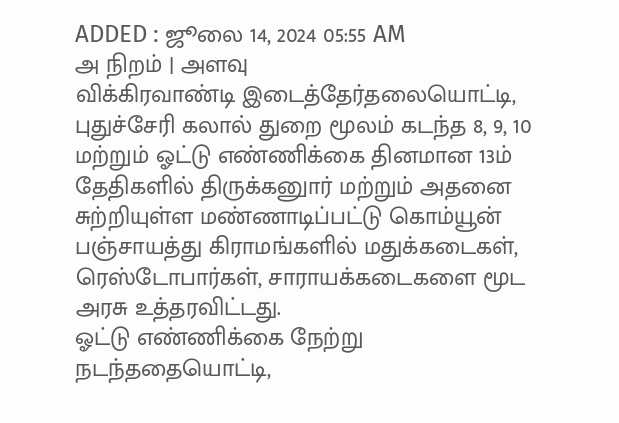ADDED : ஜூலை 14, 2024 05:55 AM
அ நிறம் | அளவு
விக்கிரவாண்டி இடைத்தேர்தலையொட்டி, புதுச்சேரி கலால் துறை மூலம் கடந்த 8, 9, 10 மற்றும் ஓட்டு எண்ணிக்கை தினமான 13ம் தேதிகளில் திருக்கனுார் மற்றும் அதனை சுற்றியுள்ள மண்ணாடிப்பட்டு கொம்யூன் பஞ்சாயத்து கிராமங்களில் மதுக்கடைகள், ரெஸ்டோபார்கள், சாராயக்கடைகளை மூட அரசு உத்தரவிட்டது.
ஓட்டு எண்ணிக்கை நேற்று நடந்ததையொட்டி,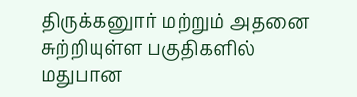திருக்கனுார் மற்றும் அதனை சுற்றியுள்ள பகுதிகளில் மதுபான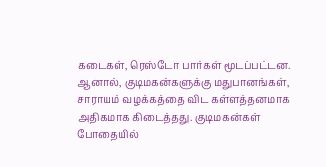கடைகள், ரெஸ்டோ பார்கள் மூடப்பட்டன. ஆனால், குடிமகன்களுக்கு மதுபானங்கள், சாராயம் வழக்கத்தை விட கள்ளத்தனமாக அதிகமாக கிடைத்தது. குடிமகன்கள் போதையில்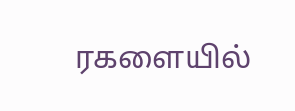ரகளையில்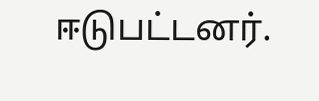ஈடுபட்டனர்.